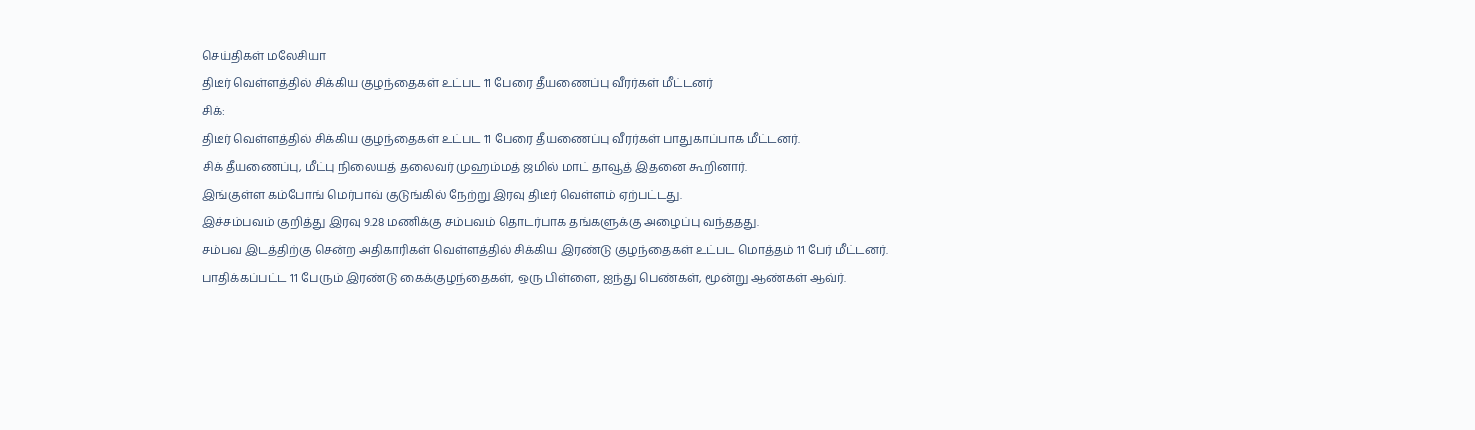செய்திகள் மலேசியா
திடீர் வெள்ளத்தில் சிக்கிய குழந்தைகள் உட்பட 11 பேரை தீயணைப்பு வீரர்கள் மீட்டனர்
சிக்:
திடீர் வெள்ளத்தில் சிக்கிய குழந்தைகள் உட்பட 11 பேரை தீயணைப்பு வீரர்கள் பாதுகாப்பாக மீட்டனர்.
சிக் தீயணைப்பு, மீட்பு நிலையத் தலைவர் முஹம்மத் ஜமில் மாட் தாவூத் இதனை கூறினார்.
இங்குள்ள கம்போங் மெர்பாவ் குடுங்கில் நேற்று இரவு திடீர் வெள்ளம் ஏற்பட்டது.
இச்சம்பவம் குறித்து இரவு 9.28 மணிக்கு சம்பவம் தொடர்பாக தங்களுக்கு அழைப்பு வந்ததது.
சம்பவ இடத்திற்கு சென்ற அதிகாரிகள் வெள்ளத்தில் சிக்கிய இரண்டு குழந்தைகள் உட்பட மொத்தம் 11 பேர் மீட்டனர்.
பாதிக்கப்பட்ட 11 பேரும் இரண்டு கைக்குழந்தைகள், ஒரு பிள்ளை, ஐந்து பெண்கள், மூன்று ஆண்கள் ஆவ்ர்.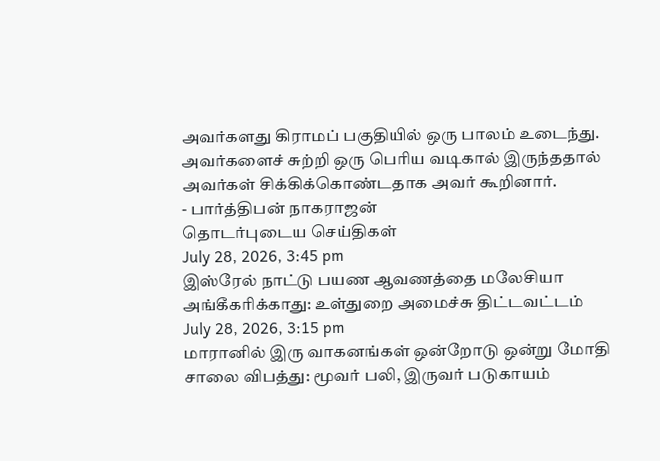அவர்களது கிராமப் பகுதியில் ஒரு பாலம் உடைந்து.
அவர்களைச் சுற்றி ஒரு பெரிய வடிகால் இருந்ததால் அவர்கள் சிக்கிக்கொண்டதாக அவர் கூறினார்.
- பார்த்திபன் நாகராஜன்
தொடர்புடைய செய்திகள்
July 28, 2026, 3:45 pm
இஸ்ரேல் நாட்டு பயண ஆவணத்தை மலேசியா அங்கீகரிக்காது: உள்துறை அமைச்சு திட்டவட்டம்
July 28, 2026, 3:15 pm
மாரானில் இரு வாகனங்கள் ஒன்றோடு ஒன்று மோதி சாலை விபத்து: மூவர் பலி, இருவர் படுகாயம்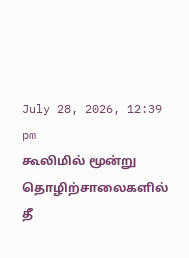July 28, 2026, 12:39 pm
கூலிமில் மூன்று தொழிற்சாலைகளில் தீ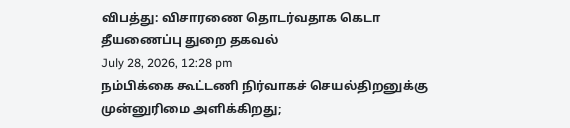விபத்து: விசாரணை தொடர்வதாக கெடா தீயணைப்பு துறை தகவல்
July 28, 2026, 12:28 pm
நம்பிக்கை கூட்டணி நிர்வாகச் செயல்திறனுக்கு முன்னுரிமை அளிக்கிறது;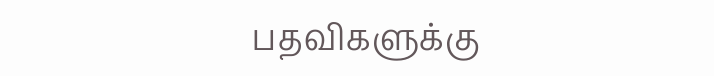பதவிகளுக்கு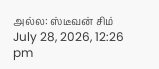அல்ல: ஸ்டீவன் சிம்
July 28, 2026, 12:26 pm